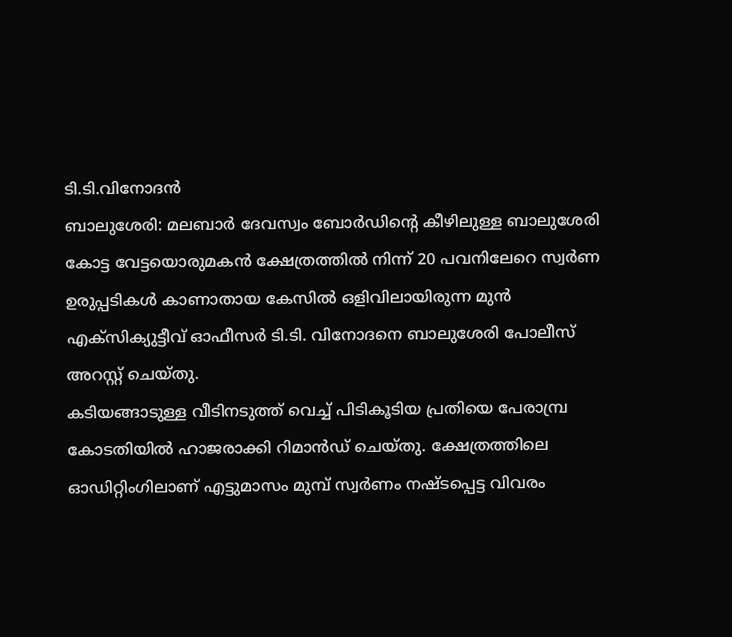ടി.ടി.വിനോദൻ
ബാലുശേരി: മലബാർ ദേവസ്വം ബോർഡിന്റെ കീഴിലുള്ള ബാലുശേരി കോട്ട വേട്ടയൊരുമകൻ ക്ഷേത്രത്തിൽ നിന്ന് 20 പവനിലേറെ സ്വർണ ഉരുപ്പടികൾ കാണാതായ കേസിൽ ഒളിവിലായിരുന്ന മുൻ എക്സിക്യുട്ടീവ് ഓഫീസർ ടി.ടി. വിനോദനെ ബാലുശേരി പോലീസ് അറസ്റ്റ് ചെയ്തു.
കടിയങ്ങാടുള്ള വീടിനടുത്ത് വെച്ച് പിടികൂടിയ പ്രതിയെ പേരാമ്പ്ര കോടതിയിൽ ഹാജരാക്കി റിമാൻഡ് ചെയ്തു. ക്ഷേത്രത്തിലെ ഓഡിറ്റിംഗിലാണ് എട്ടുമാസം മുമ്പ് സ്വർണം നഷ്ടപ്പെട്ട വിവരം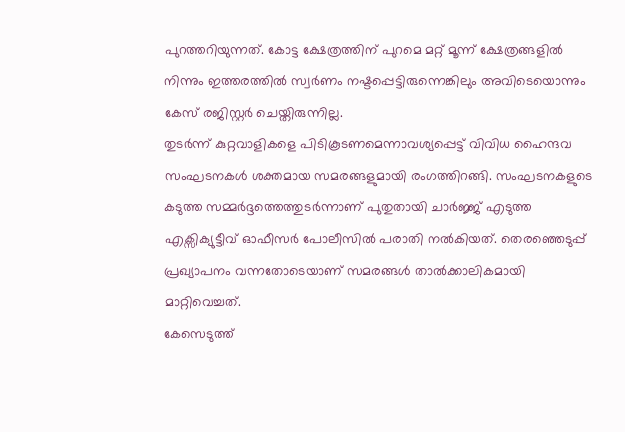പുറത്തറിയുന്നത്. കോട്ട ക്ഷേത്രത്തിന് പുറമെ മറ്റ് മൂന്ന് ക്ഷേത്രങ്ങളിൽ നിന്നും ഇത്തരത്തിൽ സ്വർണം നഷ്ടപ്പെട്ടിരുന്നെങ്കിലും അവിടെയൊന്നും കേസ് രജിസ്റ്റർ ചെയ്തിരുന്നില്ല.
തുടർന്ന് കുറ്റവാളികളെ പിടികൂടണമെന്നാവശ്യപ്പെട്ട് വിവിധ ഹൈന്ദവ സംഘടനകൾ ശക്തമായ സമരങ്ങളുമായി രംഗത്തിറങ്ങി. സംഘടനകളുടെ കടുത്ത സമ്മർദ്ദത്തെത്തുടർന്നാണ് പുതുതായി ചാർജ്ജ് എടുത്ത എക്സിക്യുട്ടീവ് ഓഫീസർ പോലീസിൽ പരാതി നൽകിയത്. തെരഞ്ഞെടുപ്പ് പ്രഖ്യാപനം വന്നതോടെയാണ് സമരങ്ങൾ താൽക്കാലികമായി മാറ്റിവെച്ചത്.
കേസെടുത്ത്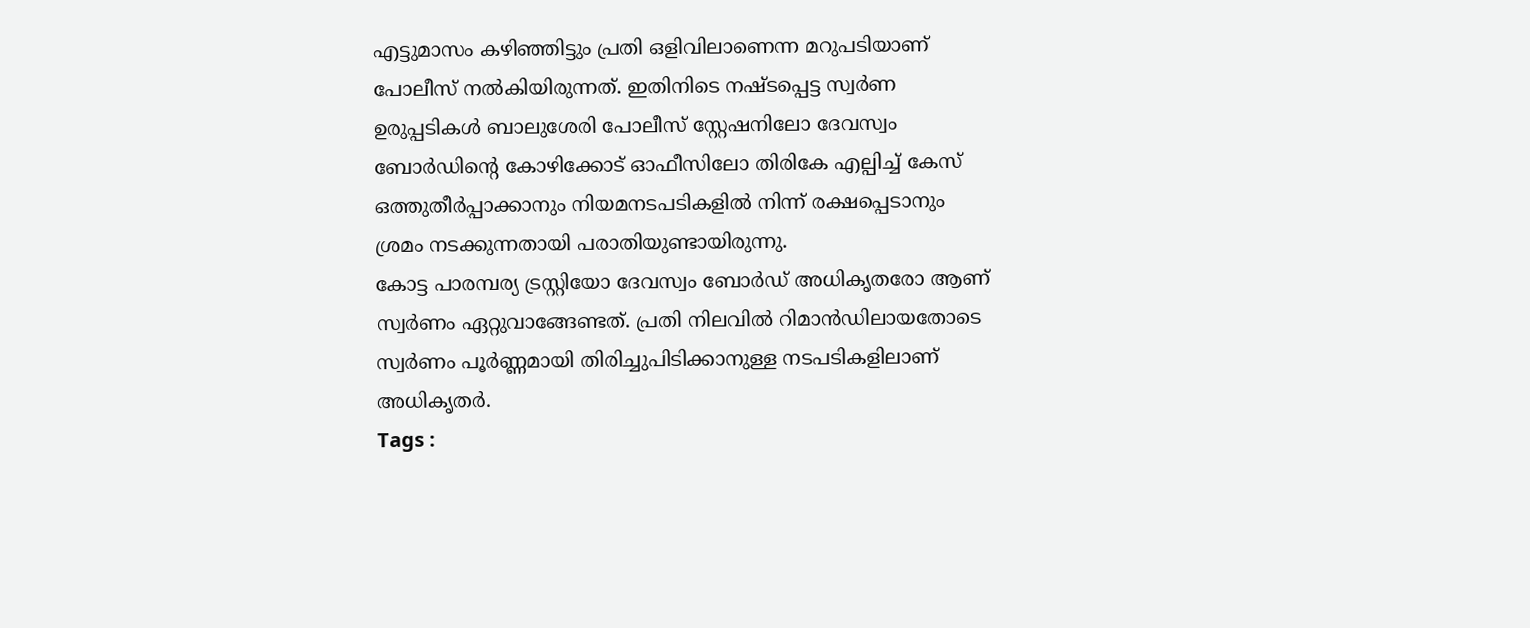എട്ടുമാസം കഴിഞ്ഞിട്ടും പ്രതി ഒളിവിലാണെന്ന മറുപടിയാണ് പോലീസ് നൽകിയിരുന്നത്. ഇതിനിടെ നഷ്ടപ്പെട്ട സ്വർണ ഉരുപ്പടികൾ ബാലുശേരി പോലീസ് സ്റ്റേഷനിലോ ദേവസ്വം ബോർഡിന്റെ കോഴിക്കോട് ഓഫീസിലോ തിരികേ എല്പിച്ച് കേസ് ഒത്തുതീർപ്പാക്കാനും നിയമനടപടികളിൽ നിന്ന് രക്ഷപ്പെടാനും ശ്രമം നടക്കുന്നതായി പരാതിയുണ്ടായിരുന്നു.
കോട്ട പാരമ്പര്യ ട്രസ്റ്റിയോ ദേവസ്വം ബോർഡ് അധികൃതരോ ആണ് സ്വർണം ഏറ്റുവാങ്ങേണ്ടത്. പ്രതി നിലവിൽ റിമാൻഡിലായതോടെ സ്വർണം പൂർണ്ണമായി തിരിച്ചുപിടിക്കാനുള്ള നടപടികളിലാണ് അധികൃതർ.
Tags :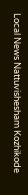Local News Nattuvishesham Kozhikode